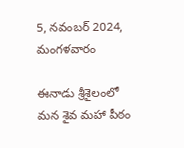5, నవంబర్ 2024, మంగళవారం

ఈనాడు శ్రీశైలంలో మన శైవ మహా పీఠం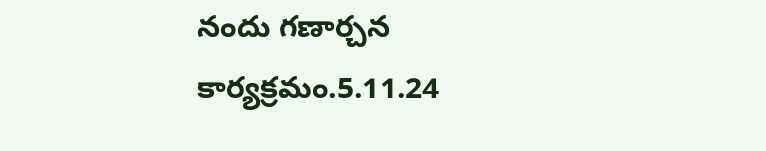నందు గణార్చన కార్యక్రమం.5.11.24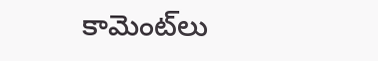కామెంట్‌లు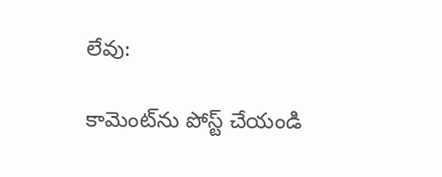లేవు:

కామెంట్‌ను పోస్ట్ చేయండి